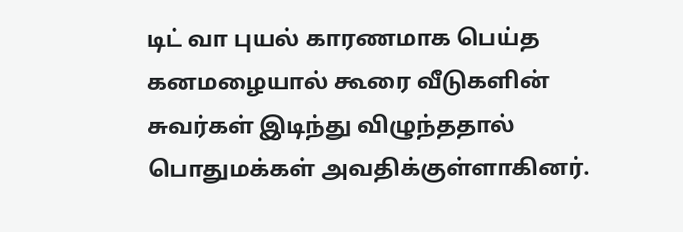டிட் வா புயல் காரணமாக பெய்த கனமழையால் கூரை வீடுகளின் சுவர்கள் இடிந்து விழுந்ததால் பொதுமக்கள் அவதிக்குள்ளாகினர்.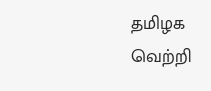தமிழக வெற்றி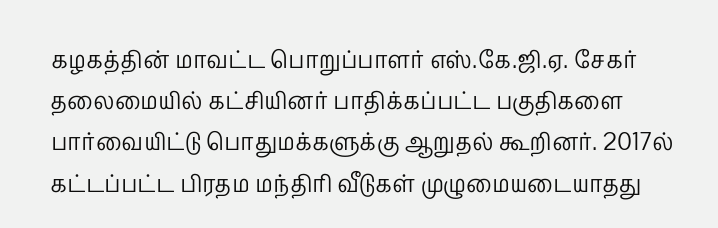கழகத்தின் மாவட்ட பொறுப்பாளர் எஸ்.கே.ஜி.ஏ. சேகர் தலைமையில் கட்சியினர் பாதிக்கப்பட்ட பகுதிகளை பார்வையிட்டு பொதுமக்களுக்கு ஆறுதல் கூறினர். 2017ல் கட்டப்பட்ட பிரதம மந்திரி வீடுகள் முழுமையடையாதது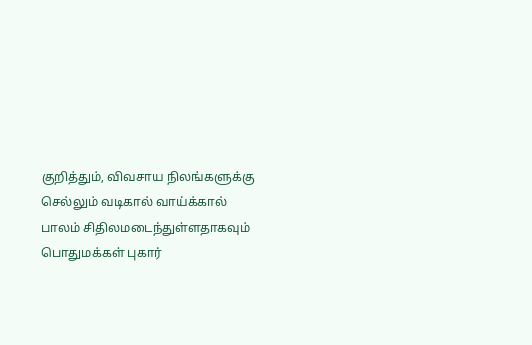குறித்தும், விவசாய நிலங்களுக்கு செல்லும் வடிகால் வாய்க்கால் பாலம் சிதிலமடைந்துள்ளதாகவும் பொதுமக்கள் புகார்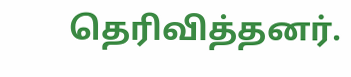தெரிவித்தனர்.